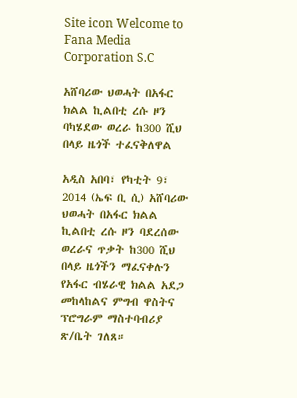Site icon Welcome to Fana Media Corporation S.C

አሸባሪው ህወሓት በአፋር ክልል ኪልበቲ ረሱ ዞን ባካሄደው ወረራ ከ300 ሺህ በላይ ዜጎች ተፈናቅለዋል

አዲስ አበባ፣ የካቲት 9፣ 2014 (ኤፍ ቢ ሲ) አሸባሪው ህወሓት በአፋር ክልል ኪልበቲ ረሱ ዞን ባደረሰው ወረራና ጥቃት ከ300 ሺህ በላይ ዜጎችን ማፈናቀሉን የአፋር ብሄራዊ ክልል አደጋ መከላከልና ምግብ ዋስትና ፕሮግራም ማስተባብሪያ ጽ/ቤት ገለጸ።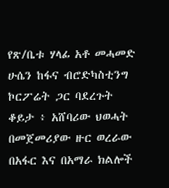የጽ/ቤቱ ሃላፊ አቶ መሓመድ ሁሴን ከፋና ብሮድካስቲንግ ኮርፖሬት ጋር ባደረጉት ቆይታ ፥ አሸባሪው ህወሓት በመጀመሪያው ዙር ወረራው በአፋር እና በአማራ ክልሎች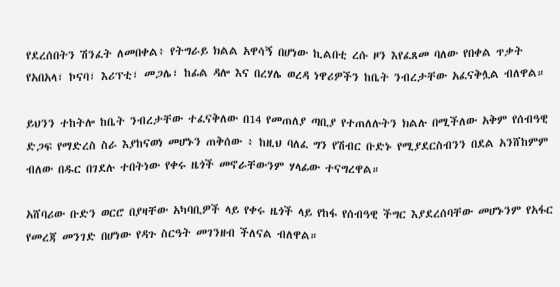የደረሰበትን ሽንፈት ለመበቀል፥ የትግራይ ክልል አዋሳኝ በሆነው ኪልበቲ ረሱ ዞን እየፈጸመ ባለው የበቀል ጥቃት የአበአላ፣ ኮናባ፣ እሪፕቲ፣ መጋሌ፣ ከፊል ዳሎ እና በረሃሌ ወረዳ ነዋሪዎችን ከቤት ንብረታቸው አፈናቅሏል ብለዋል።

ይህንን ተከትሎ ከቤት ንብረታቸው ተፈናቅለው በ14 የመጠለያ ጣቢያ የተጠለሉትን ክልሉ በሚችለው አቅም የሰብዓዊ ድጋፍ የማድረስ ስራ እያከናወነ መሆኑን ጠቅሰው ፥ ከዚህ ባለፈ ግን የሽብር ቡድኑ የሚያደርስብንን በደል አንሸከምም ብለው በዱር በገደሉ ተበትነው የቀሩ ዜጎች መኖራቸውንም ሃላፊው ተናግረዋል።

አሸባሪው ቡድን ወርሮ በያዛቸው አካባቢዎች ላይ የቀሩ ዜጎች ላይ የከፋ የሰብዓዊ ችግር እያደረሰባቸው መሆኑንም የአፋር የመረጃ መንገድ በሆነው የዳጉ ስርዓት መገንዘብ ችለናል ብለዋል።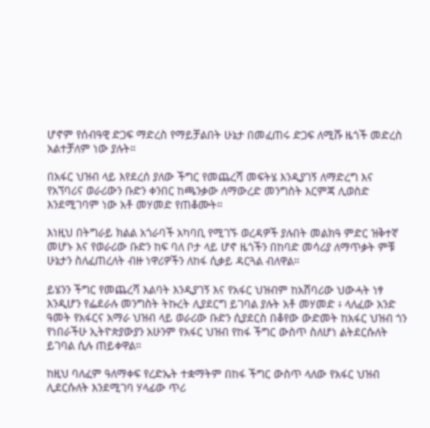ሆኖም የሰብዓዊ ድጋፍ ማድረስ የማይቻልበት ሁኔታ በመፈጠሩ ድጋፍ ለሚሹ ዜጎች መድረስ አልተቻለም ነው ያሉት።

በአፋር ህዝብ ላይ እየደረሰ ያለው ችግር የመጨረሻ መፍትሄ እንዲያገኝ ለማድረግ እና የአኘባሪና ወራሪውን ቡድን ቀንበር ከጫንቃው ለማውረድ መንግስት እርምጃ ሊወስድ እንደሚገባም ነው አቶ መሃመድ የጠቆሙት።

እነዚህ በትግራይ ክልል አጎራባች አካባቢ የሚገኙ ወረዳዎች ያሉበት መልክዓ ምድር ዝቅተኛ መሆኑ እና የወራሪው ቡድን ከፍ ባለ ቦታ ላይ ሆኖ ዜጎችን በከባድ መሳሪያ ለማጥቃት ምቹ ሁኔታን ስለፈጠረለት ብዙ ነዋሪዎችን ለከፋ ሲቃይ ዳርጓል ብለዋል።

ይሄንን ችግር የመጨረሻ እልባት እንዲያገኝ እና የአፋር ህዝብም ከአሸባሪው ህውሓት ነፃ እንዲሆን የፌደራሉ መንግስት ትኩረት ሊያደርግ ይገባል ያሉት አቶ መሃመድ ፥ ላለፈው አንድ ዓመት የአፋርና አማራ ህዝብ ላይ ወራሪው ቡድን ሲያደርስ በቆየው ውድመት ከአፋር ህዝብ ጎን የነበራችሁ ኢትዮጵያውያን አሁንም የአፋር ህዝብ የከፋ ችግር ውስጥ ስለሆነ ልትደርሱለት ይገባል ሲሉ ጠይቀዋል።

ከዚህ ባለፈም ዓለማቀፍ የረድኤት ተቋማትም በከፋ ችግር ውስጥ ላለው የአፋር ህዝብ ሊደርሱለት እንደሚገባ ሃላፊው ጥሪ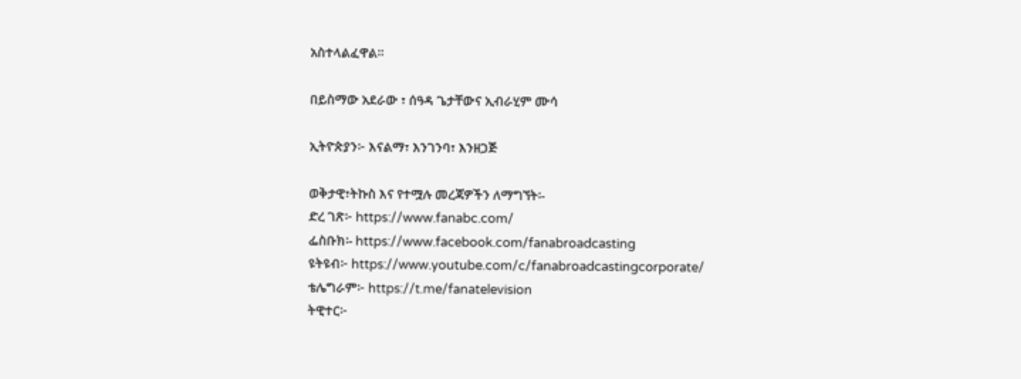አስተላልፈዋል።

በይስማው አደራው ፣ ሰዓዳ ጌታቸውና ኢብራሂም ሙሳ

ኢትዮጵያን፦ እናልማ፣ እንገንባ፣ እንዘጋጅ

ወቅታዊ፣ትኩስ እና የተሟሉ መረጃዎችን ለማግኘት፡-
ድረ ገጽ፦ https://www.fanabc.com/
ፌስቡክ፡- https://www.facebook.com/fanabroadcasting
ዩትዩብ፦ https://www.youtube.com/c/fanabroadcastingcorporate/
ቴሌግራም፦ https://t.me/fanatelevision
ትዊተር፦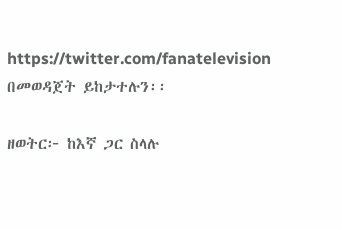https://twitter.com/fanatelevision በመወዳጀት ይከታተሉን፡፡

ዘወትር፦ ከእኛ ጋር ስላሉ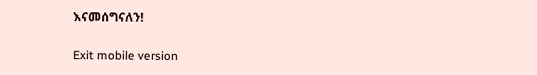እናመሰግናለን!

Exit mobile version